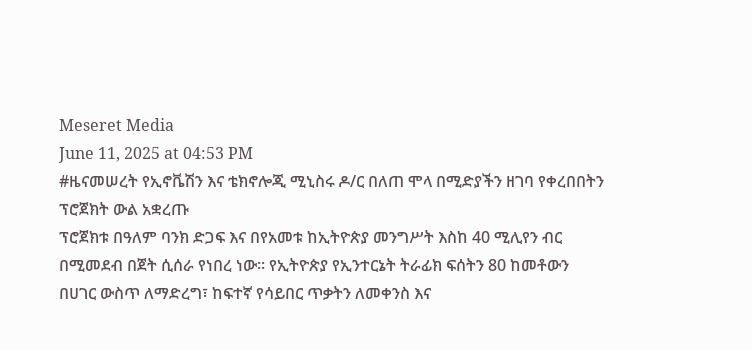Meseret Media
June 11, 2025 at 04:53 PM
#ዜናመሠረት የኢኖቬሽን እና ቴክኖሎጂ ሚኒስሩ ዶ/ር በለጠ ሞላ በሚድያችን ዘገባ የቀረበበትን ፕሮጀክት ውል አቋረጡ
ፕሮጀክቱ በዓለም ባንክ ድጋፍ እና በየአመቱ ከኢትዮጵያ መንግሥት እስከ 40 ሚሊየን ብር በሚመደብ በጀት ሲሰራ የነበረ ነው። የኢትዮጵያ የኢንተርኔት ትራፊክ ፍሰትን 80 ከመቶውን በሀገር ውስጥ ለማድረግ፣ ከፍተኛ የሳይበር ጥቃትን ለመቀንስ እና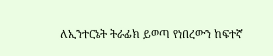ለኢንተርኔት ትራፊክ ይወጣ የነበረውን ከፍተኛ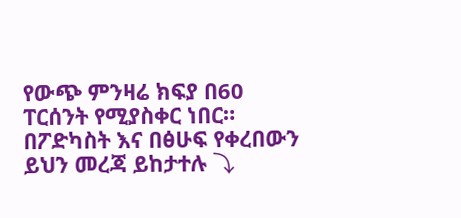የውጭ ምንዛሬ ክፍያ በ60 ፐርሰንት የሚያስቀር ነበር።
በፖድካስት እና በፅሁፍ የቀረበውን ይህን መረጃ ይከታተሉ ⤵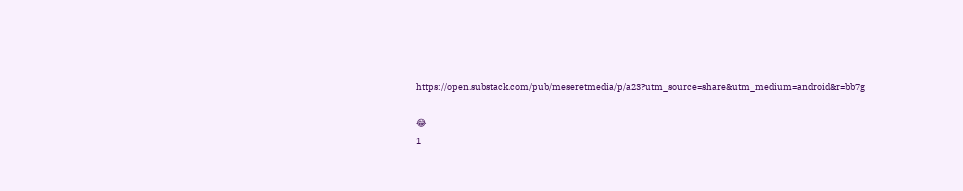https://open.substack.com/pub/meseretmedia/p/a23?utm_source=share&utm_medium=android&r=bb7g

😂
1